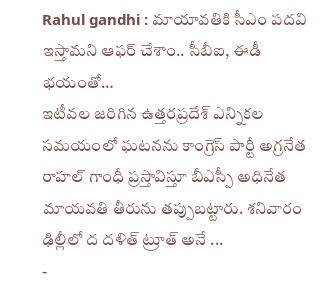Rahul gandhi : మాయావతికి సీఎం పదవి ఇస్తామని ఆఫర్ చేశాం.. సీబీఐ, ఈడీ భయంతో…
ఇటీవల జరిగిన ఉత్తరప్రదేశ్ ఎన్నికల సమయంలో ఘటనను కాంగ్రెస్ పార్టీ అగ్రనేత రాహల్ గాంధీ ప్రస్తావిస్తూ బీఎస్పీ అధినేత మాయవతి తీరును తప్పుబట్టారు. శనివారం ఢిల్లీలో ద దళిత్ ట్రూత్ అనే ...
-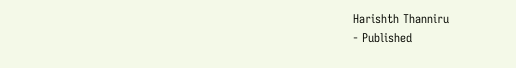Harishth Thanniru
- Published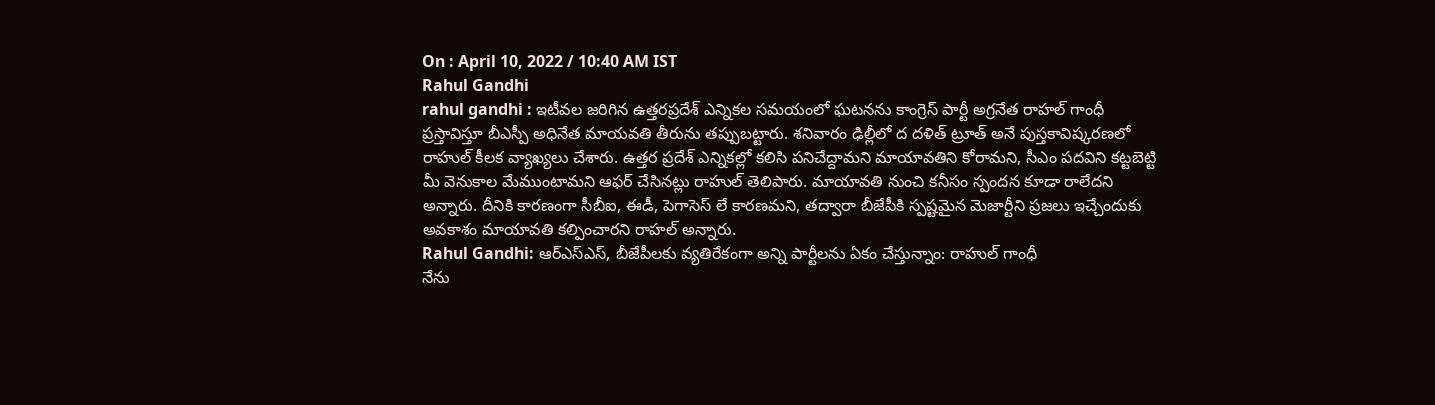On : April 10, 2022 / 10:40 AM IST
Rahul Gandhi
rahul gandhi : ఇటీవల జరిగిన ఉత్తరప్రదేశ్ ఎన్నికల సమయంలో ఘటనను కాంగ్రెస్ పార్టీ అగ్రనేత రాహల్ గాంధీ ప్రస్తావిస్తూ బీఎస్పీ అధినేత మాయవతి తీరును తప్పుబట్టారు. శనివారం ఢిల్లీలో ద దళిత్ ట్రూత్ అనే పుస్తకావిష్కరణలో రాహుల్ కీలక వ్యాఖ్యలు చేశారు. ఉత్తర ప్రదేశ్ ఎన్నికల్లో కలిసి పనిచేద్దామని మాయావతిని కోరామని, సీఎం పదవిని కట్టబెట్టి మీ వెనుకాల మేముంటామని ఆఫర్ చేసినట్లు రాహుల్ తెలిపారు. మాయావతి నుంచి కనీసం స్పందన కూడా రాలేదని అన్నారు. దీనికి కారణంగా సీబీఐ, ఈడీ, పెగాసెస్ లే కారణమని, తద్వారా బీజేపీకి స్పష్టమైన మెజార్టీని ప్రజలు ఇచ్చేందుకు అవకాశం మాయావతి కల్పించారని రాహల్ అన్నారు.
Rahul Gandhi: ఆర్ఎస్ఎస్, బీజేపీలకు వ్యతిరేకంగా అన్ని పార్టీలను ఏకం చేస్తున్నాం: రాహుల్ గాంధీ
నేను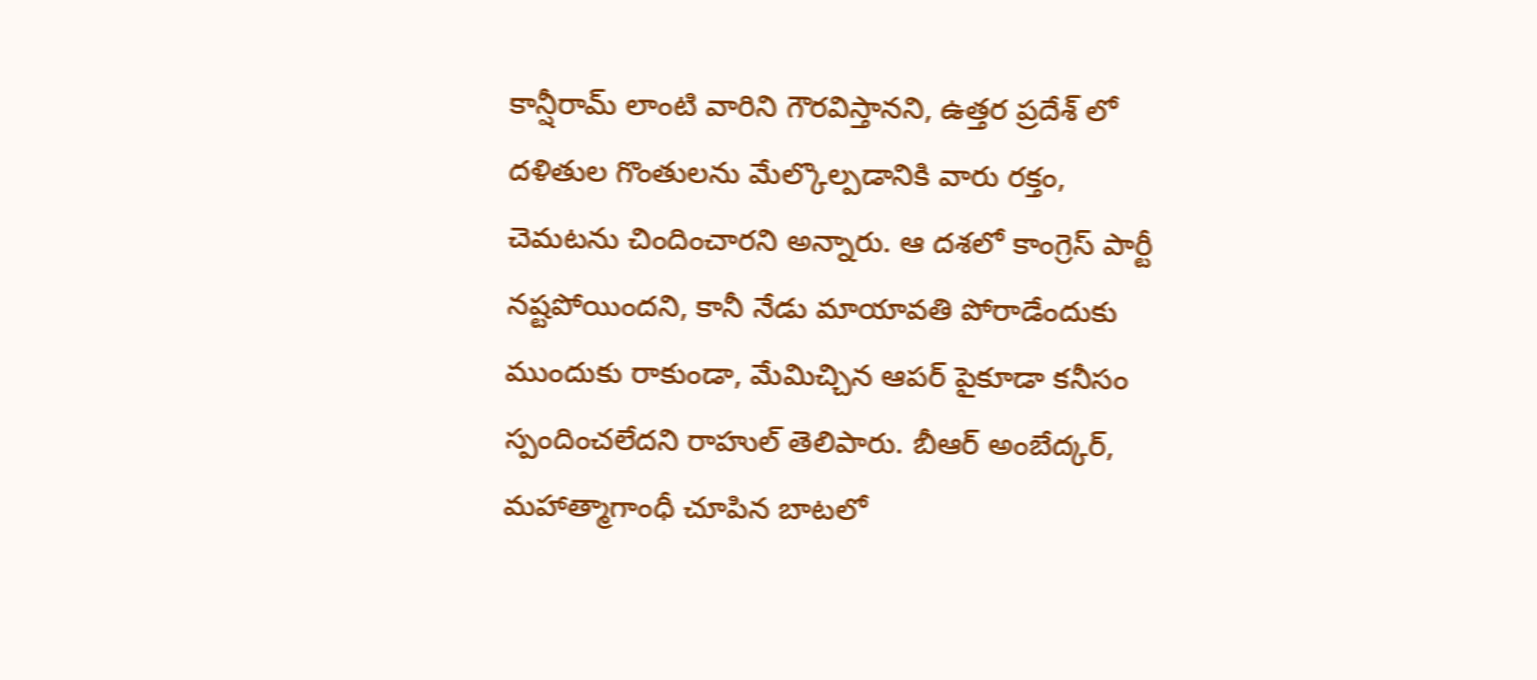కాన్షీరామ్ లాంటి వారిని గౌరవిస్తానని, ఉత్తర ప్రదేశ్ లో దళితుల గొంతులను మేల్కొల్పడానికి వారు రక్తం, చెమటను చిందించారని అన్నారు. ఆ దశలో కాంగ్రెస్ పార్టీ నష్టపోయిందని, కానీ నేడు మాయావతి పోరాడేందుకు ముందుకు రాకుండా, మేమిచ్చిన ఆపర్ పైకూడా కనీసం స్పందించలేదని రాహుల్ తెలిపారు. బీఆర్ అంబేద్కర్, మహాత్మాగాంధీ చూపిన బాటలో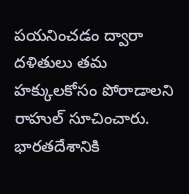పయనించడం ద్వారా దళితులు తమ హక్కులకోసం పోరాడాలని రాహుల్ సూచించారు. భారతదేశానికి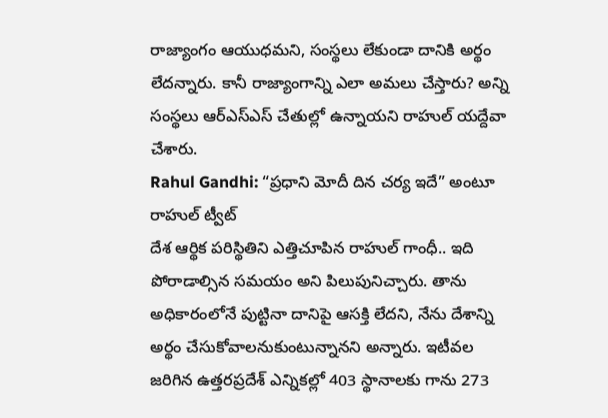రాజ్యాంగం ఆయుధమని, సంస్థలు లేకుండా దానికి అర్థం లేదన్నారు. కానీ రాజ్యాంగాన్ని ఎలా అమలు చేస్తారు? అన్ని సంస్థలు ఆర్ఎస్ఎస్ చేతుల్లో ఉన్నాయని రాహుల్ యద్దేవా చేశారు.
Rahul Gandhi: “ప్రధాని మోదీ దిన చర్య ఇదే” అంటూ రాహుల్ ట్వీట్
దేశ ఆర్థిక పరిస్థితిని ఎత్తిచూపిన రాహుల్ గాంధీ.. ఇది పోరాడాల్సిన సమయం అని పిలుపునిచ్చారు. తాను అధికారంలోనే పుట్టినా దానిపై ఆసక్తి లేదని, నేను దేశాన్ని అర్థం చేసుకోవాలనుకుంటున్నానని అన్నారు. ఇటీవల జరిగిన ఉత్తరప్రదేశ్ ఎన్నికల్లో 403 స్థానాలకు గాను 273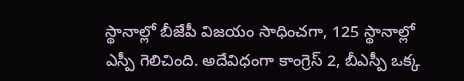స్థానాల్లో బీజేపీ విజయం సాధించగా, 125 స్థానాల్లో ఎస్పీ గెలిచింది. అదేవిధంగా కాంగ్రెస్ 2, బీఎస్పీ ఒక్క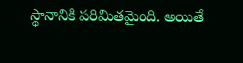స్థానానికి పరిమితమైంది. అయితే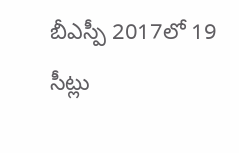బీఎస్పీ 2017లో 19 సీట్లు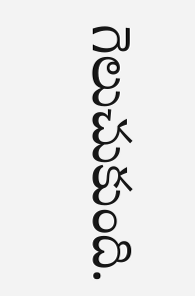గెలుచుకుంది.